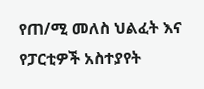የጠ/ሚ መለስ ህልፈት እና የፓርቲዎች አስተያየት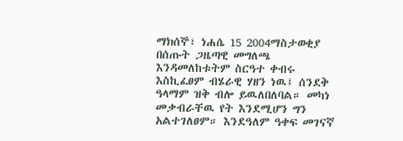ማክሰኞ፣ ነሐሴ 15 2004ማስታወቂያ
በሰጡት ጋዜጣዊ መግለጫ እንዳመለከቱትም ስርዓተ ቀብሩ እስኪፈፀም ብሄራዊ ሃዘን ነዉ፤ ሰንደቅ ዓላማም ዝቅ ብሎ ይዉለበለባል። መካነ መቃብራቸዉ የት እንደሚሆን ግን አልተገለፀም። እንደዓለም ዓቀፍ መገናኛ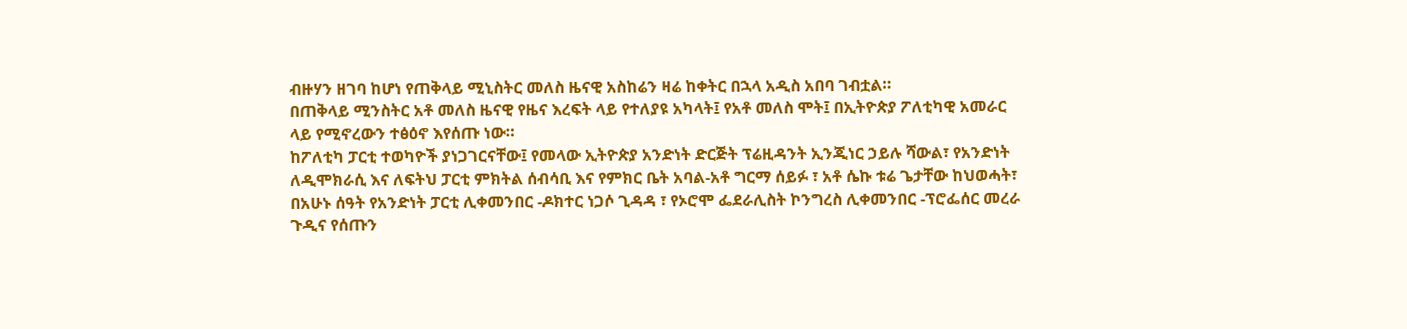ብዙሃን ዘገባ ከሆነ የጠቅላይ ሚኒስትር መለስ ዜናዊ አስከሬን ዛሬ ከቀትር በኋላ አዲስ አበባ ገብቷል።
በጠቅላይ ሚንስትር አቶ መለስ ዜናዊ የዜና እረፍት ላይ የተለያዩ አካላት፤ የአቶ መለስ ሞት፤ በኢትዮጵያ ፖለቲካዊ አመራር ላይ የሚኖረውን ተፅዕኖ እየሰጡ ነው።
ከፖለቲካ ፓርቲ ተወካዮች ያነጋገርናቸው፤ የመላው ኢትዮጵያ አንድነት ድርጅት ፕሬዚዳንት ኢንጂነር ኃይሉ ሻውል፣ የአንድነት ለዲሞክራሲ እና ለፍትህ ፓርቲ ምክትል ሰብሳቢ እና የምክር ቤት አባል-አቶ ግርማ ሰይፉ ፣ አቶ ሴኩ ቱሬ ጌታቸው ከህወሓት፣ በአሁኑ ሰዓት የአንድነት ፓርቲ ሊቀመንበር -ዶክተር ነጋሶ ጊዳዳ ፣ የኦሮሞ ፌደራሊስት ኮንግረስ ሊቀመንበር -ፕሮፌሰር መረራ ጉዲና የሰጡን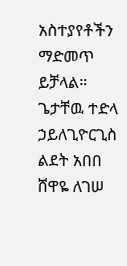አስተያየቶችን ማድመጥ ይቻላል።
ጌታቸዉ ተድላ ኃይለጊዮርጊስ
ልደት አበበ
ሸዋዬ ለገሠ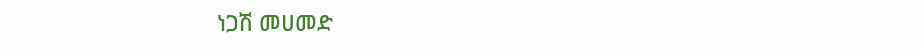ነጋሽ መሀመድ